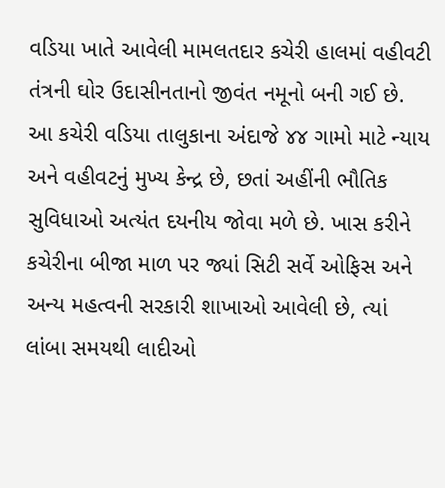વડિયા ખાતે આવેલી મામલતદાર કચેરી હાલમાં વહીવટી તંત્રની ઘોર ઉદાસીનતાનો જીવંત નમૂનો બની ગઈ છે. આ કચેરી વડિયા તાલુકાના અંદાજે ૪૪ ગામો માટે ન્યાય અને વહીવટનું મુખ્ય કેન્દ્ર છે, છતાં અહીંની ભૌતિક સુવિધાઓ અત્યંત દયનીય જોવા મળે છે. ખાસ કરીને કચેરીના બીજા માળ પર જ્યાં સિટી સર્વે ઓફિસ અને અન્ય મહત્વની સરકારી શાખાઓ આવેલી છે, ત્યાં લાંબા સમયથી લાદીઓ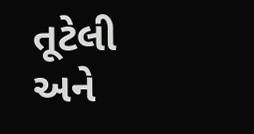તૂટેલી અને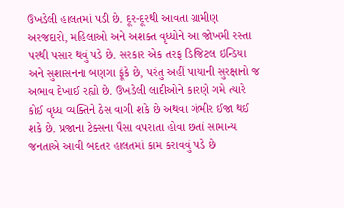ઉખડેલી હાલતમાં પડી છે. દૂર-દૂરથી આવતા ગ્રામીણ અરજદારો, મહિલાઓ અને અશક્ત વૃધ્ધોને આ જોખમી રસ્તા પરથી પસાર થવું પડે છે. સરકાર એક તરફ ડિજિટલ ઇન્ડિયા અને સુશાસનના બણગા ફૂંકે છે, પરંતુ અહીં પાયાની સુરક્ષાનો જ અભાવ દેખાઈ રહ્યો છે. ઉખડેલી લાદીઓને કારણે ગમે ત્યારે કોઈ વૃધ્ધ વ્યક્તિને ઠેસ વાગી શકે છે અથવા ગંભીર ઈજા થઈ શકે છે. પ્રજાના ટેક્સના પૈસા વપરાતા હોવા છતાં સામાન્ય જનતાએ આવી બદતર હાલતમાં કામ કરાવવું પડે છે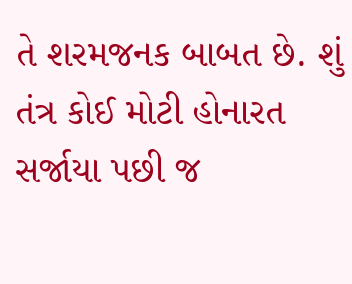તે શરમજનક બાબત છે. શું તંત્ર કોઈ મોટી હોનારત સર્જાયા પછી જ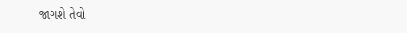જાગશે તેવો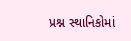પ્રશ્ન સ્થાનિકોમાં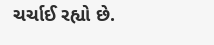ચર્ચાઈ રહ્યો છે.